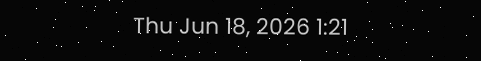Thu Jun 18, 2026 1:21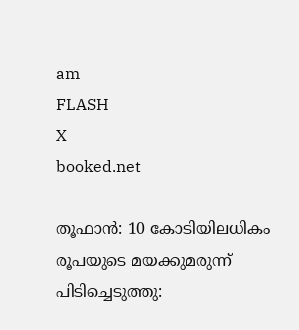am
FLASH
X
booked.net

തൂഫാന്‍: 10 കോടിയിലധികം രൂപയുടെ മയക്കുമരുന്ന് പിടിച്ചെടുത്തു: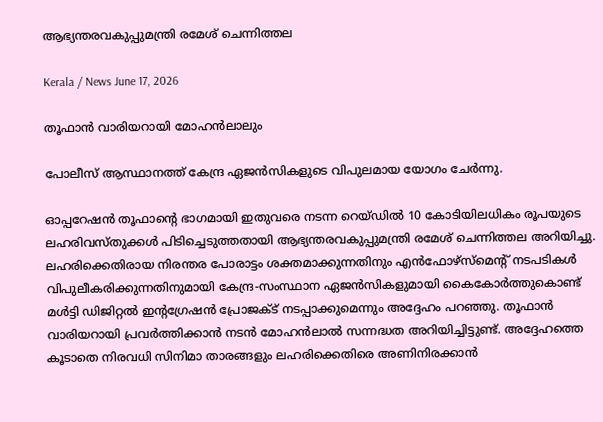ആഭ്യന്തരവകുപ്പുമന്ത്രി രമേശ് ചെന്നിത്തല

Kerala / News June 17, 2026

തൂഫാന്‍ വാരിയറായി മോഹന്‍ലാലും

പോലീസ് ആസ്ഥാനത്ത് കേന്ദ്ര ഏജന്‍സികളുടെ വിപുലമായ യോഗം ചേര്‍ന്നു.

ഓപ്പറേഷന്‍ തൂഫാന്‍റെ ഭാഗമായി ഇതുവരെ നടന്ന റെയ്ഡില്‍ 10 കോടിയിലധികം രൂപയുടെ ലഹരിവസ്തുക്കള്‍ പിടിച്ചെടുത്തതായി ആഭ്യന്തരവകുപ്പുമന്ത്രി രമേശ് ചെന്നിത്തല അറിയിച്ചു. ലഹരിക്കെതിരായ നിരന്തര പോരാട്ടം ശക്തമാക്കുന്നതിനും എന്‍ഫോഴ്സ്മെന്‍റ് നടപടികള്‍ വിപുലീകരിക്കുന്നതിനുമായി കേന്ദ്ര-സംസ്ഥാന ഏജന്‍സികളുമായി കൈകോര്‍ത്തുകൊണ്ട് മള്‍ട്ടി ഡിജിറ്റല്‍ ഇന്‍റഗ്രേഷന്‍ പ്രോജക്ട് നടപ്പാക്കുമെന്നും അദ്ദേഹം പറഞ്ഞു. തൂഫാന്‍ വാരിയറായി പ്രവര്‍ത്തിക്കാന്‍ നടന്‍ മോഹന്‍ലാല്‍ സന്നദ്ധത അറിയിച്ചിട്ടുണ്ട്. അദ്ദേഹത്തെ കൂടാതെ നിരവധി സിനിമാ താരങ്ങളും ലഹരിക്കെതിരെ അണിനിരക്കാന്‍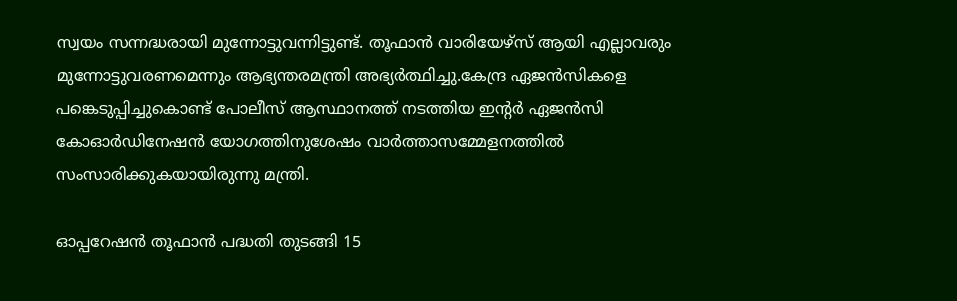സ്വയം സന്നദ്ധരായി മുന്നോട്ടുവന്നിട്ടുണ്ട്. തൂഫാന്‍ വാരിയേഴ്സ് ആയി എല്ലാവരും മുന്നോട്ടുവരണമെന്നും ആഭ്യന്തരമന്ത്രി അഭ്യര്‍ത്ഥിച്ചു.കേന്ദ്ര ഏജന്‍സികളെ പങ്കെടുപ്പിച്ചുകൊണ്ട് പോലീസ് ആസ്ഥാനത്ത് നടത്തിയ ഇന്‍റര്‍ ഏജന്‍സി കോഓര്‍ഡിനേഷന്‍ യോഗത്തിനുശേഷം വാര്‍ത്താസമ്മേളനത്തില്‍ സംസാരിക്കുകയായിരുന്നു മന്ത്രി.

ഓപ്പറേഷന്‍ തൂഫാന്‍ പദ്ധതി തുടങ്ങി 15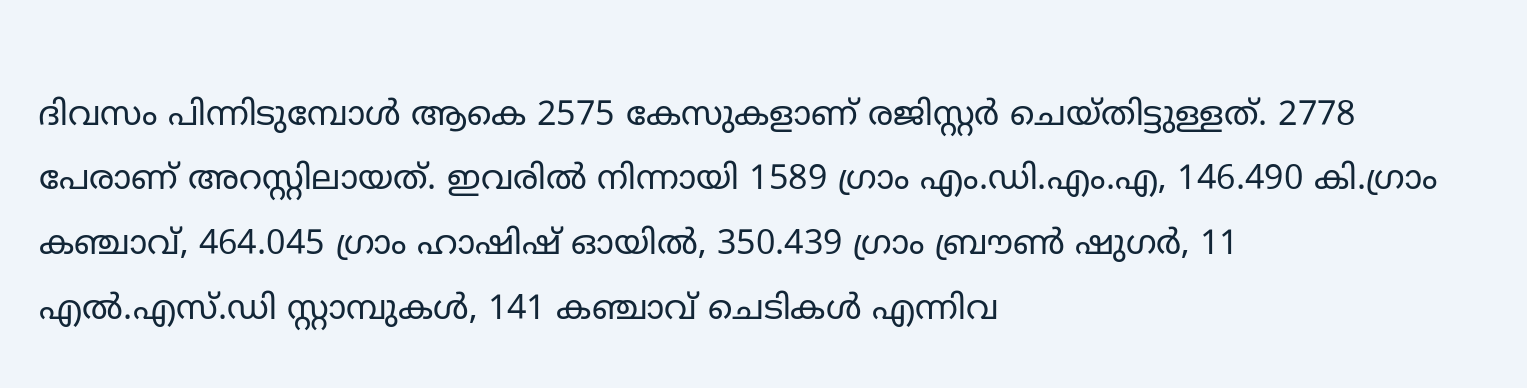ദിവസം പിന്നിടുമ്പോള്‍ ആകെ 2575 കേസുകളാണ് രജിസ്റ്റര്‍ ചെയ്തിട്ടുള്ളത്. 2778 പേരാണ് അറസ്റ്റിലായത്. ഇവരില്‍ നിന്നായി 1589 ഗ്രാം എം.ഡി.എം.എ, 146.490 കി.ഗ്രാം കഞ്ചാവ്, 464.045 ഗ്രാം ഹാഷിഷ് ഓയില്‍, 350.439 ഗ്രാം ബ്രൗണ്‍ ഷുഗര്‍, 11 എല്‍.എസ്.ഡി സ്റ്റാമ്പുകള്‍, 141 കഞ്ചാവ് ചെടികള്‍ എന്നിവ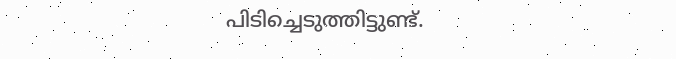പിടിച്ചെടുത്തിട്ടുണ്ട്.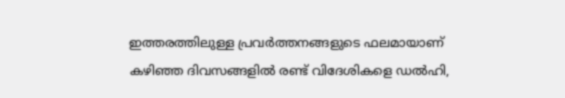ഇത്തരത്തിലുള്ള പ്രവര്‍ത്തനങ്ങളുടെ ഫലമായാണ് കഴിഞ്ഞ ദിവസങ്ങളില്‍ രണ്ട് വിദേശികളെ ഡല്‍ഹി,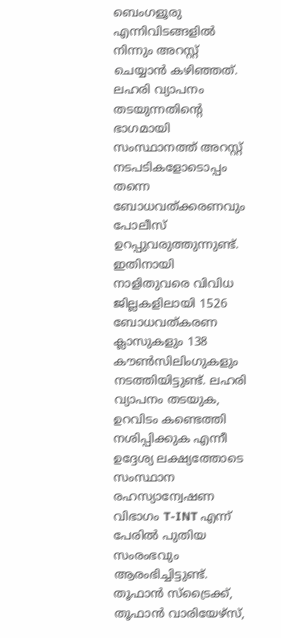ബെംഗളൂരു എന്നിവിടങ്ങളില്‍ നിന്നും അറസ്റ്റ് ചെയ്യാന്‍ കഴിഞ്ഞത്. ലഹരി വ്യാപനം തടയുന്നതിന്‍റെ ഭാഗമായി സംസ്ഥാനത്ത് അറസ്റ്റ് നടപടികളോടൊപ്പം തന്നെ ബോധവത്ക്കരണവും പോലീസ് ഉറപ്പുവരുത്തുന്നുണ്ട്. ഇതിനായി നാളിതുവരെ വിവിധ ജില്ലകളിലായി 1526 ബോധവത്കരണ ക്ലാസുകളും 138 കൗണ്‍സിലിംഗുകളും നടത്തിയിട്ടുണ്ട്. ലഹരി വ്യാപനം തടയുക, ഉറവിടം കണ്ടെത്തി നശിപ്പിക്കുക എന്നീ ഉദ്ദേശ്യ ലക്ഷ്യത്തോടെ സംസ്ഥാന രഹസ്യാന്വേഷണ വിഭാഗം T-INT എന്ന് പേരില്‍ പുതിയ സംരംഭവും ആരംഭിച്ചിട്ടുണ്ട്. തൂഫാന്‍ സ്ട്രൈക്ക്, തൂഫാന്‍ വാരിയേഴ്സ്,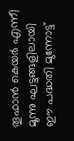തൂഫാന്‍ കെയര്‍ എന്നീ മൂന്നു ഘട്ടങ്ങളിലായി ഈ പദ്ധതി മുന്നോട്ട്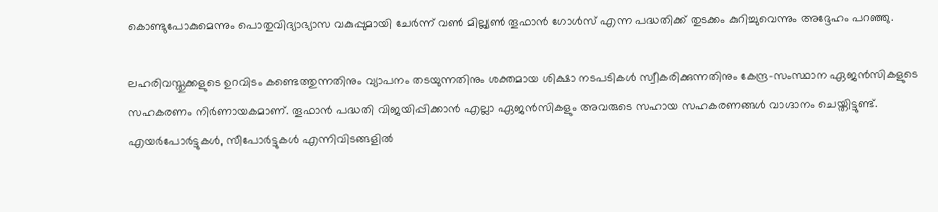കൊണ്ടുപോകുമെന്നും പൊതുവിദ്യാഭ്യാസ വകുപ്പുമായി ചേര്‍ന്ന് വണ്‍ മില്ല്യണ്‍ തൂഫാന്‍ ഗോള്‍സ് എന്ന പദ്ധതിക്ക് തുടക്കം കുറിച്ചുവെന്നും അദ്ദേഹം പറഞ്ഞു.

ലഹരിവസ്തുക്കളുടെ ഉറവിടം കണ്ടെത്തുന്നതിനും വ്യാപനം തടയുന്നതിനും ശക്തമായ ശിക്ഷാ നടപടികള്‍ സ്വീകരിക്കുന്നതിനും കേന്ദ്ര-സംസ്ഥാന ഏജന്‍സികളുടെ സഹകരണം നിര്‍ണായകമാണ്. തൂഫാന്‍ പദ്ധതി വിജയിപ്പിക്കാന്‍ എല്ലാ ഏജന്‍സികളും അവരുടെ സഹായ സഹകരണങ്ങള്‍ വാഗ്ദാനം ചെയ്തിട്ടുണ്ട്. എയര്‍പോര്‍ട്ടുകള്‍, സീപോര്‍ട്ടുകള്‍ എന്നിവിടങ്ങളില്‍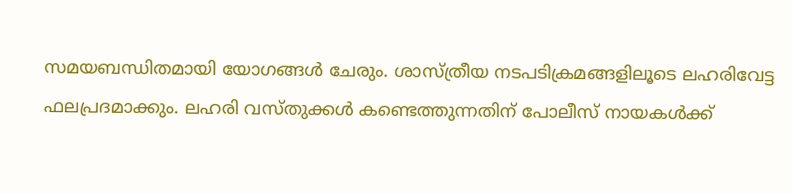സമയബന്ധിതമായി യോഗങ്ങള്‍ ചേരും. ശാസ്ത്രീയ നടപടിക്രമങ്ങളിലൂടെ ലഹരിവേട്ട ഫലപ്രദമാക്കും. ലഹരി വസ്തുക്കള്‍ കണ്ടെത്തുന്നതിന് പോലീസ് നായകള്‍ക്ക്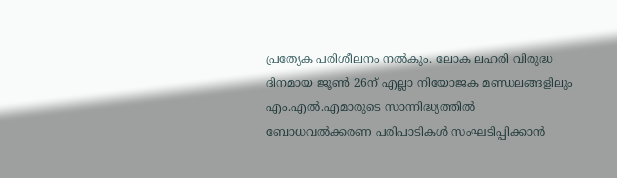പ്രത്യേക പരിശീലനം നല്‍കും. ലോക ലഹരി വിരുദ്ധ ദിനമായ ജൂണ്‍ 26ന് എല്ലാ നിയോജക മണ്ഡലങ്ങളിലും എം.എല്‍.എമാരുടെ സാന്നിദ്ധ്യത്തില്‍ ബോധവല്‍ക്കരണ പരിപാടികള്‍ സംഘടിപ്പിക്കാന്‍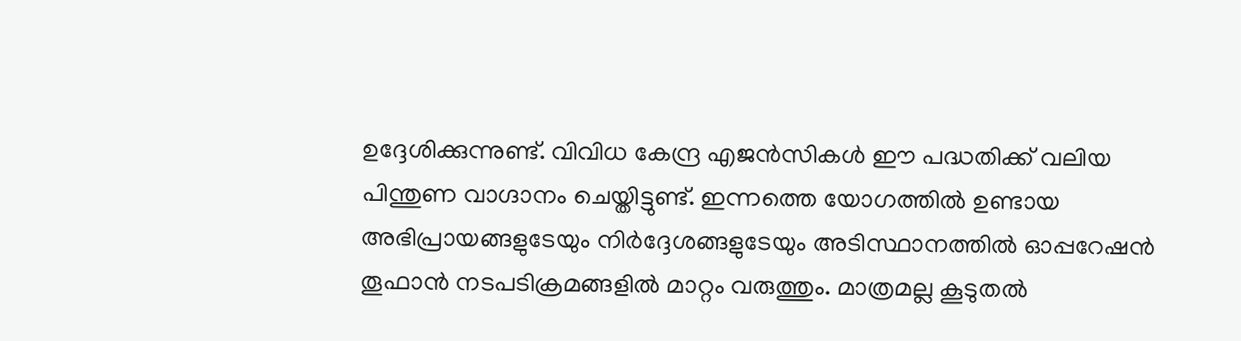ഉദ്ദേശിക്കുന്നുണ്ട്. വിവിധ കേന്ദ്ര എജന്‍സികള്‍ ഈ പദ്ധതിക്ക് വലിയ പിന്തുണ വാഗ്ദാനം ചെയ്തിട്ടുണ്ട്. ഇന്നത്തെ യോഗത്തില്‍ ഉണ്ടായ അഭിപ്രായങ്ങളുടേയും നിര്‍ദ്ദേശങ്ങളുടേയും അടിസ്ഥാനത്തില്‍ ഓപ്പറേഷന്‍ തൂഫാന്‍ നടപടിക്രമങ്ങളില്‍ മാറ്റം വരുത്തും. മാത്രമല്ല കൂടുതല്‍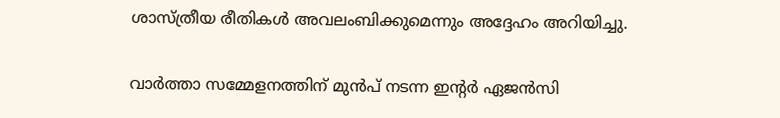ശാസ്ത്രീയ രീതികള്‍ അവലംബിക്കുമെന്നും അദ്ദേഹം അറിയിച്ചു.

വാര്‍ത്താ സമ്മേളനത്തിന് മുന്‍പ് നടന്ന ഇന്‍റര്‍ ഏജന്‍സി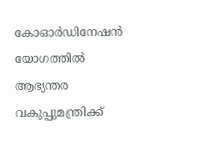കോഓര്‍ഡിനേഷന്‍ യോഗത്തില്‍ ആഭ്യന്തര വകുപ്പുമന്ത്രിക്ക്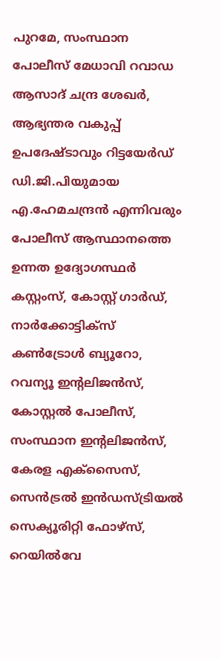പുറമേ, സംസ്ഥാന പോലീസ് മേധാവി റവാഡ ആസാദ് ചന്ദ്ര ശേഖര്‍, ആഭ്യന്തര വകുപ്പ് ഉപദേഷ്ടാവും റിട്ടയേര്‍ഡ് ഡി.ജി.പിയുമായ എ.ഹേമചന്ദ്രന്‍ എന്നിവരും പോലീസ് ആസ്ഥാനത്തെ ഉന്നത ഉദ്യോഗസ്ഥര്‍ കസ്റ്റംസ്, കോസ്റ്റ് ഗാര്‍ഡ്, നാര്‍ക്കോട്ടിക്സ് കണ്‍ട്രോള്‍ ബ്യൂറോ, റവന്യൂ ഇന്‍റലിജന്‍സ്, കോസ്റ്റല്‍ പോലീസ്, സംസ്ഥാന ഇന്‍റലിജന്‍സ്, കേരള എക്സൈസ്, സെന്‍ട്രല്‍ ഇന്‍ഡസ്ട്രിയല്‍ സെക്യൂരിറ്റി ഫോഴ്സ്, റെയില്‍വേ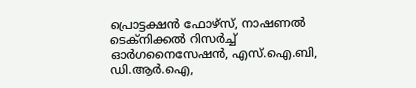പ്രൊട്ടക്ഷന്‍ ഫോഴ്സ്, നാഷണല്‍ ടെക്നിക്കല്‍ റിസര്‍ച്ച് ഓര്‍ഗനൈസേഷന്‍, എസ്.ഐ.ബി, ഡി.ആര്‍.ഐ,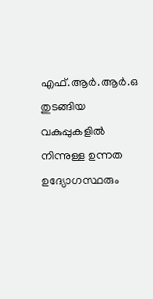എഫ്.ആര്‍.ആര്‍.ഒ തുടങ്ങിയ വകുപ്പുകളില്‍ നിന്നുള്ള ഉന്നത ഉദ്യോഗസ്ഥരും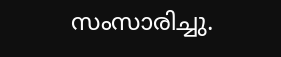സംസാരിച്ചു.